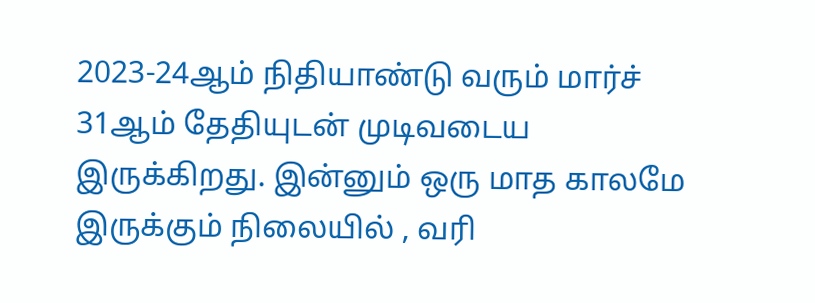2023-24ஆம் நிதியாண்டு வரும் மார்ச் 31ஆம் தேதியுடன் முடிவடைய இருக்கிறது. இன்னும் ஒரு மாத காலமே இருக்கும் நிலையில் , வரி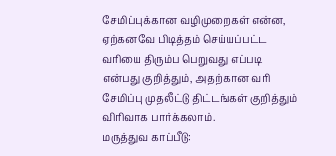சேமிப்புக்கான வழிமுறைகள் என்ன, ஏற்கனவே பிடித்தம் செய்யப்பட்ட வரியை திரும்ப பெறுவது எப்படி என்பது குறித்தும், அதற்கான வரி சேமிப்பு முதலீட்டு திட்டங்கள் குறித்தும் விரிவாக பார்க்கலாம்.
மருத்துவ காப்பீடு: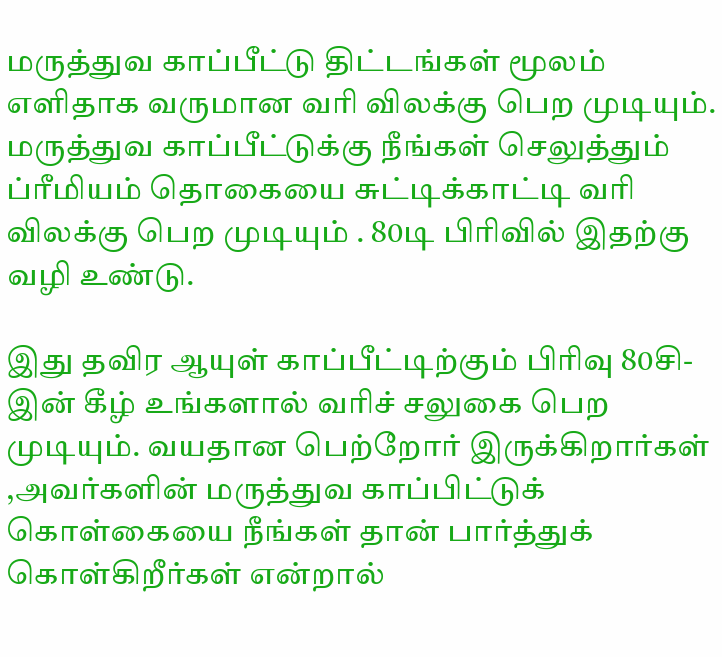மருத்துவ காப்பீட்டு திட்டங்கள் மூலம் எளிதாக வருமான வரி விலக்கு பெற முடியும். மருத்துவ காப்பீட்டுக்கு நீங்கள் செலுத்தும் ப்ரீமியம் தொகையை சுட்டிக்காட்டி வரி விலக்கு பெற முடியும் . 80டி பிரிவில் இதற்கு வழி உண்டு.

இது தவிர ஆயுள் காப்பீட்டிற்கும் பிரிவு 80சி- இன் கீழ் உங்களால் வரிச் சலுகை பெற முடியும். வயதான பெற்றோர் இருக்கிறார்கள் ,அவர்களின் மருத்துவ காப்பிட்டுக் கொள்கையை நீங்கள் தான் பார்த்துக் கொள்கிறீர்கள் என்றால்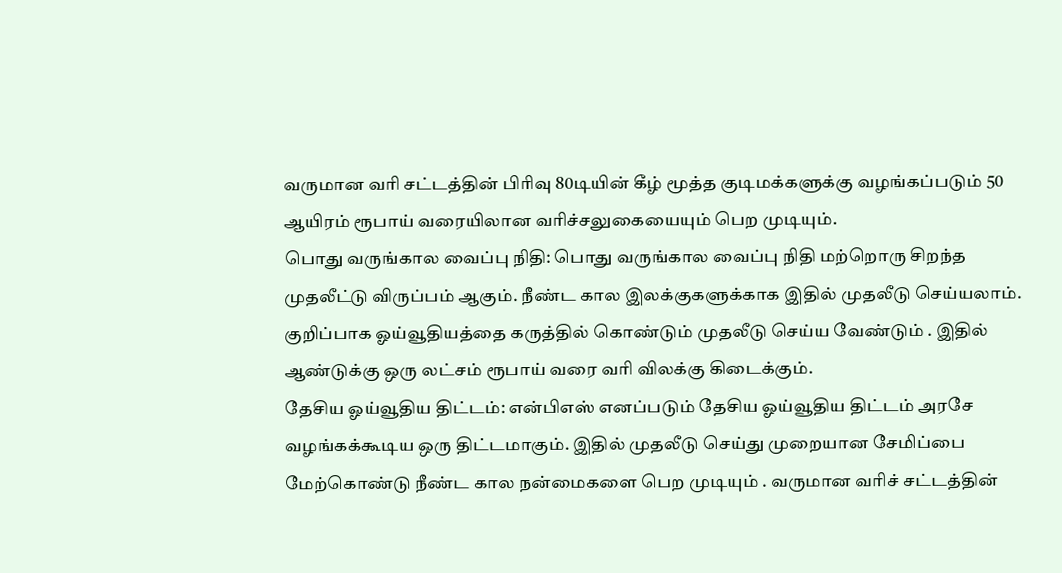வருமான வரி சட்டத்தின் பிரிவு 80டியின் கீழ் மூத்த குடிமக்களுக்கு வழங்கப்படும் 50 ஆயிரம் ரூபாய் வரையிலான வரிச்சலுகையையும் பெற முடியும்.
பொது வருங்கால வைப்பு நிதி: பொது வருங்கால வைப்பு நிதி மற்றொரு சிறந்த முதலீட்டு விருப்பம் ஆகும். நீண்ட கால இலக்குகளுக்காக இதில் முதலீடு செய்யலாம். குறிப்பாக ஓய்வூதியத்தை கருத்தில் கொண்டும் முதலீடு செய்ய வேண்டும் . இதில் ஆண்டுக்கு ஒரு லட்சம் ரூபாய் வரை வரி விலக்கு கிடைக்கும்.
தேசிய ஓய்வூதிய திட்டம்: என்பிஎஸ் எனப்படும் தேசிய ஓய்வூதிய திட்டம் அரசே வழங்கக்கூடிய ஒரு திட்டமாகும். இதில் முதலீடு செய்து முறையான சேமிப்பை மேற்கொண்டு நீண்ட கால நன்மைகளை பெற முடியும் . வருமான வரிச் சட்டத்தின்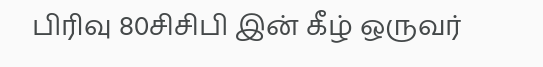பிரிவு 80சிசிபி இன் கீழ் ஒருவர்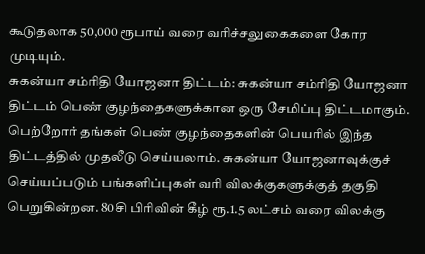கூடுதலாக 50,000 ரூபாய் வரை வரிச்சலுகைகளை கோர முடியும்.
சுகன்யா சம்ரிதி யோஜனா திட்டம்: சுகன்யா சம்ரிதி யோஜனா திட்டம் பெண் குழந்தைகளுக்கான ஒரு சேமிப்பு திட்டமாகும். பெற்றோர் தங்கள் பெண் குழந்தைகளின் பெயரில் இந்த திட்டத்தில் முதலீடு செய்யலாம். சுகன்யா யோஜனாவுக்குச் செய்யப்படும் பங்களிப்புகள் வரி விலக்குகளுக்குத் தகுதி பெறுகின்றன. 80சி பிரிவின் கீழ் ரூ.1.5 லட்சம் வரை விலக்கு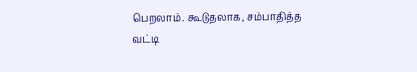பெறலாம். கூடுதலாக, சம்பாதித்த வட்டி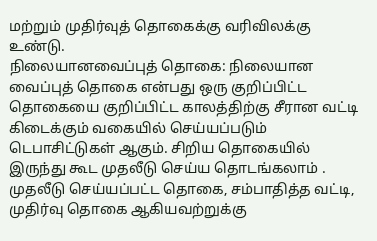மற்றும் முதிர்வுத் தொகைக்கு வரிவிலக்கு உண்டு.
நிலையானவைப்புத் தொகை: நிலையான வைப்புத் தொகை என்பது ஒரு குறிப்பிட்ட தொகையை குறிப்பிட்ட காலத்திற்கு சீரான வட்டி கிடைக்கும் வகையில் செய்யப்படும் டெபாசிட்டுகள் ஆகும். சிறிய தொகையில் இருந்து கூட முதலீடு செய்ய தொடங்கலாம் . முதலீடு செய்யப்பட்ட தொகை, சம்பாதித்த வட்டி, முதிர்வு தொகை ஆகியவற்றுக்கு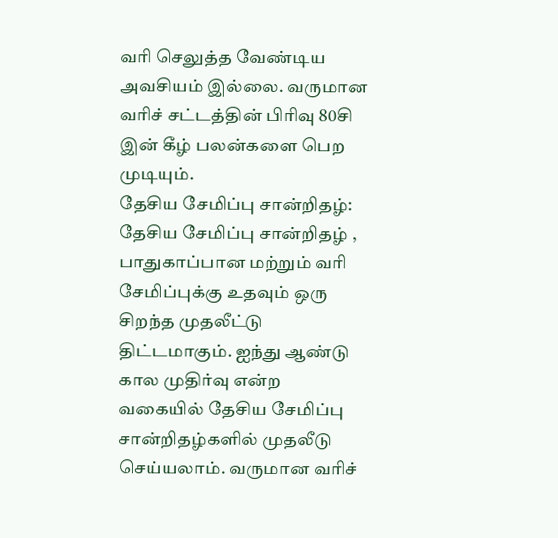வரி செலுத்த வேண்டிய அவசியம் இல்லை. வருமான வரிச் சட்டத்தின் பிரிவு 80சி இன் கீழ் பலன்களை பெற முடியும்.
தேசிய சேமிப்பு சான்றிதழ்: தேசிய சேமிப்பு சான்றிதழ் , பாதுகாப்பான மற்றும் வரி சேமிப்புக்கு உதவும் ஒரு சிறந்த முதலீட்டு திட்டமாகும். ஐந்து ஆண்டு கால முதிர்வு என்ற வகையில் தேசிய சேமிப்பு சான்றிதழ்களில் முதலீடு செய்யலாம். வருமான வரிச்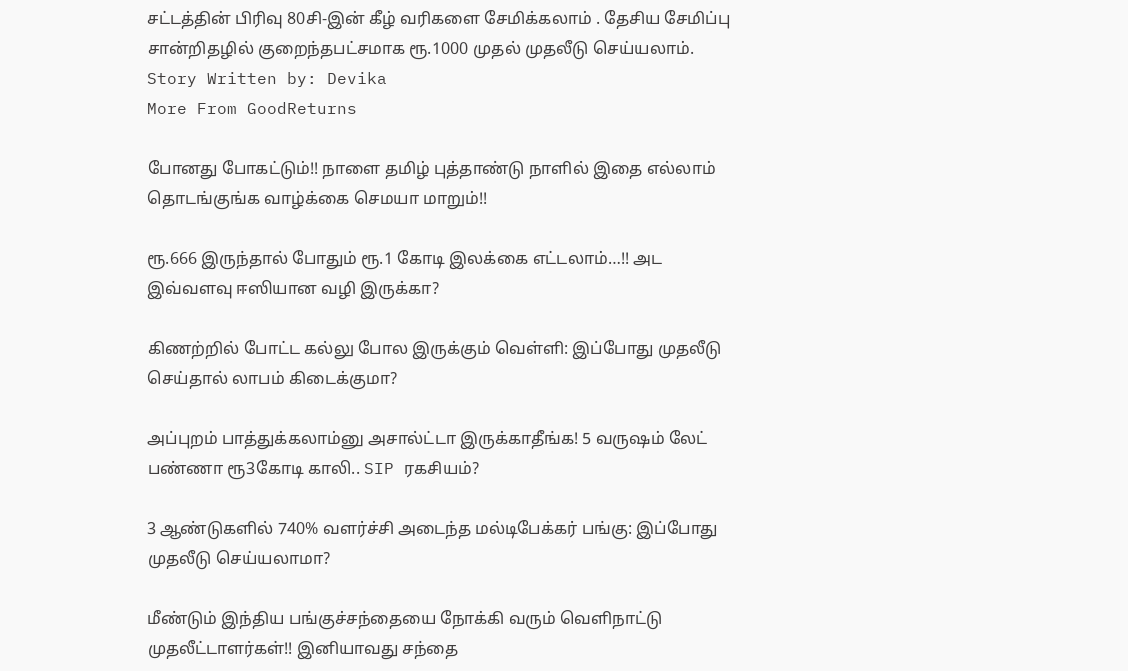சட்டத்தின் பிரிவு 80சி-இன் கீழ் வரிகளை சேமிக்கலாம் . தேசிய சேமிப்பு சான்றிதழில் குறைந்தபட்சமாக ரூ.1000 முதல் முதலீடு செய்யலாம்.
Story Written by: Devika
More From GoodReturns

போனது போகட்டும்!! நாளை தமிழ் புத்தாண்டு நாளில் இதை எல்லாம் தொடங்குங்க வாழ்க்கை செமயா மாறும்!!

ரூ.666 இருந்தால் போதும் ரூ.1 கோடி இலக்கை எட்டலாம்…!! அட இவ்வளவு ஈஸியான வழி இருக்கா?

கிணற்றில் போட்ட கல்லு போல இருக்கும் வெள்ளி: இப்போது முதலீடு செய்தால் லாபம் கிடைக்குமா?

அப்புறம் பாத்துக்கலாம்னு அசால்ட்டா இருக்காதீங்க! 5 வருஷம் லேட் பண்ணா ரூ3கோடி காலி.. SIP ரகசியம்?

3 ஆண்டுகளில் 740% வளர்ச்சி அடைந்த மல்டிபேக்கர் பங்கு: இப்போது முதலீடு செய்யலாமா?

மீண்டும் இந்திய பங்குச்சந்தையை நோக்கி வரும் வெளிநாட்டு முதலீட்டாளர்கள்!! இனியாவது சந்தை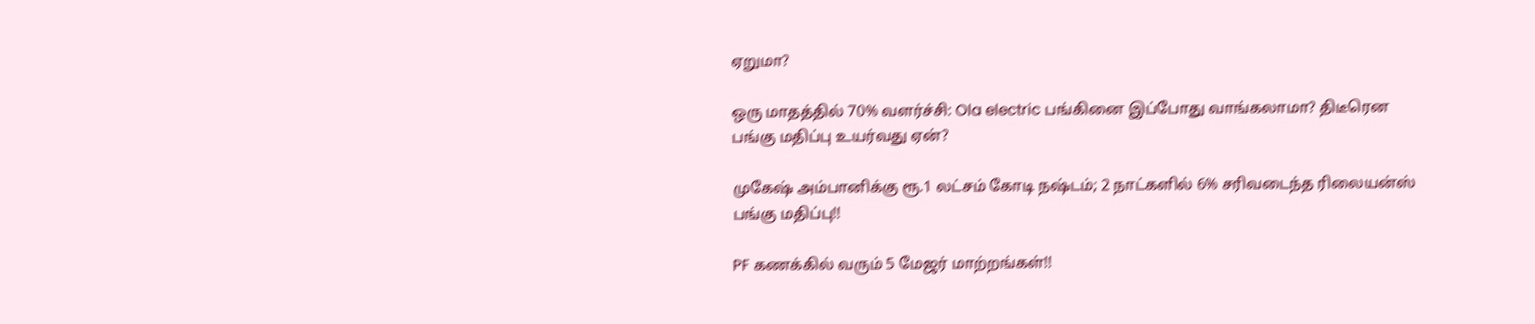ஏறுமா?

ஒரு மாதத்தில் 70% வளர்ச்சி: Ola electric பங்கினை இப்போது வாங்கலாமா? திடீரென பங்கு மதிப்பு உயர்வது ஏன்?

முகேஷ் அம்பானிக்கு ரூ.1 லட்சம் கோடி நஷ்டம்; 2 நாட்களில் 6% சரிவடைந்த ரிலையன்ஸ் பங்கு மதிப்பு!!

PF கணக்கில் வரும் 5 மேஜர் மாற்றங்கள்!!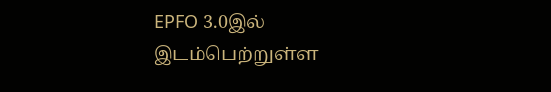EPFO 3.0இல் இடம்பெற்றுள்ள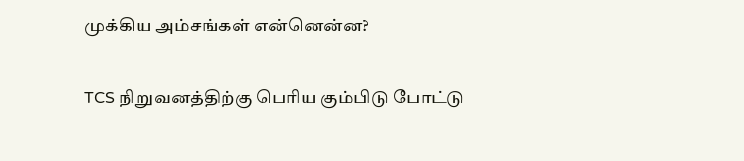முக்கிய அம்சங்கள் என்னென்ன?

TCS நிறுவனத்திற்கு பெரிய கும்பிடு போட்டு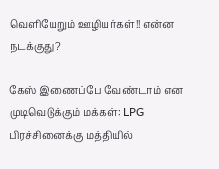வெளியேறும் ஊழியர்கள்!! என்ன நடக்குது?

கேஸ் இணைப்பே வேண்டாம் என முடிவெடுக்கும் மக்கள்: LPG பிரச்சினைக்கு மத்தியில்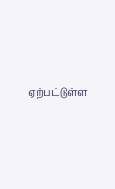ஏற்பட்டுள்ள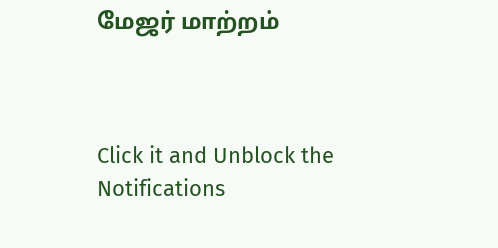மேஜர் மாற்றம்



Click it and Unblock the Notifications